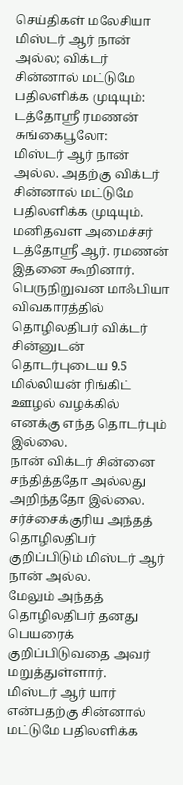செய்திகள் மலேசியா
மிஸ்டர் ஆர் நான் அல்ல; விக்டர் சின்னால் மட்டுமே பதிலளிக்க முடியும்: டத்தோஸ்ரீ ரமணன்
சுங்கைபூலோ:
மிஸ்டர் ஆர் நான் அல்ல. அதற்கு விக்டர் சின்னால் மட்டுமே பதிலளிக்க முடியும்.
மனிதவள அமைச்சர் டத்தோஸ்ரீ ஆர். ரமணன் இதனை கூறினார்.
பெருநிறுவன மாஃபியா விவகாரத்தில் தொழிலதிபர் விக்டர் சின்னுடன் தொடர்புடைய 9.5 மில்லியன் ரிங்கிட் ஊழல் வழக்கில் எனக்கு எந்த தொடர்பும் இல்லை.
நான் விக்டர் சின்னை சந்தித்ததோ அல்லது அறிந்ததோ இல்லை.
சர்ச்சைக்குரிய அந்தத் தொழிலதிபர் குறிப்பிடும் மிஸ்டர் ஆர் நான் அல்ல.
மேலும் அந்தத் தொழிலதிபர் தனது பெயரைக் குறிப்பிடுவதை அவர் மறுத்துள்ளார்.
மிஸ்டர் ஆர் யார் என்பதற்கு சின்னால் மட்டுமே பதிலளிக்க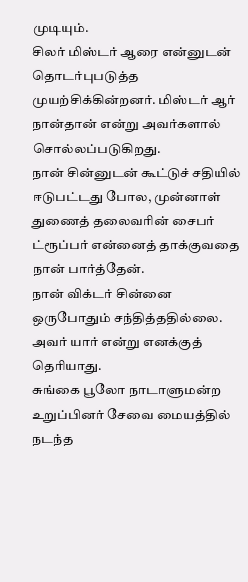முடியும்.
சிலர் மிஸ்டர் ஆரை என்னுடன் தொடர்புபடுத்த முயற்சிக்கின்றனர். மிஸ்டர் ஆர் நான்தான் என்று அவர்களால் சொல்லப்படுகிறது.
நான் சின்னுடன் கூட்டுச் சதியில் ஈடுபட்டது போல, முன்னாள் துணைத் தலைவரின் சைபர் ட்ரூப்பர் என்னைத் தாக்குவதை நான் பார்த்தேன்.
நான் விக்டர் சின்னை ஒருபோதும் சந்தித்ததில்லை. அவர் யார் என்று எனக்குத் தெரியாது.
சுங்கை பூலோ நாடாளுமன்ற உறுப்பினர் சேவை மையத்தில் நடந்த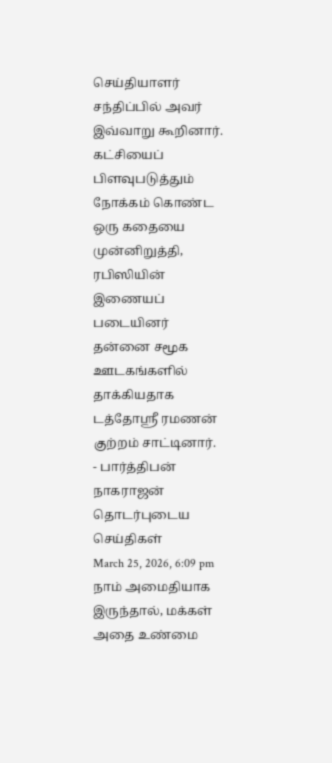செய்தியாளர் சந்திப்பில் அவர் இவ்வாறு கூறினார்.
கட்சியைப் பிளவுபடுத்தும் நோக்கம் கொண்ட ஒரு கதையை முன்னிறுத்தி, ரபிஸியின் இணையப் படையினர் தன்னை சமூக ஊடகங்களில் தாக்கியதாக டத்தோஸ்ரீ ரமணன் குற்றம் சாட்டினார்.
- பார்த்திபன் நாகராஜன்
தொடர்புடைய செய்திகள்
March 25, 2026, 6:09 pm
நாம் அமைதியாக இருந்தால், மக்கள் அதை உண்மை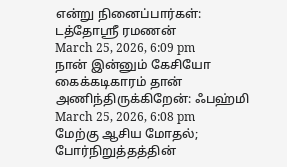என்று நினைப்பார்கள்: டத்தோஶ்ரீ ரமணன்
March 25, 2026, 6:09 pm
நான் இன்னும் கேசியோ கைக்கடிகாரம் தான் அணிந்திருக்கிறேன்: ஃபஹ்மி
March 25, 2026, 6:08 pm
மேற்கு ஆசிய மோதல்; போர்நிறுத்தத்தின்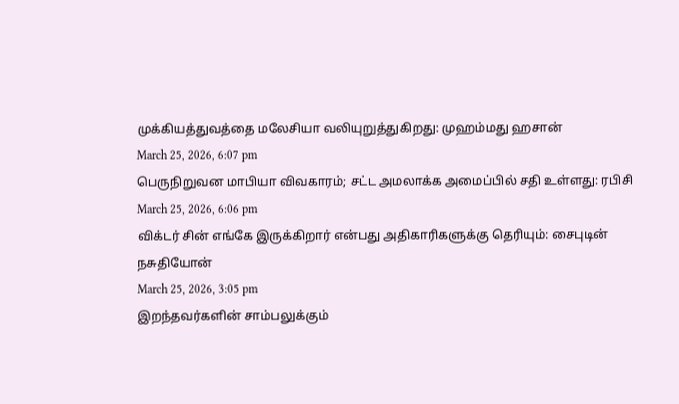முக்கியத்துவத்தை மலேசியா வலியுறுத்துகிறது: முஹம்மது ஹசான்
March 25, 2026, 6:07 pm
பெருநிறுவன மாபியா விவகாரம்; சட்ட அமலாக்க அமைப்பில் சதி உள்ளது: ரபிசி
March 25, 2026, 6:06 pm
விக்டர் சின் எங்கே இருக்கிறார் என்பது அதிகாரிகளுக்கு தெரியும்: சைபுடின் நசுதியோன்
March 25, 2026, 3:05 pm
இறந்தவர்களின் சாம்பலுக்கும்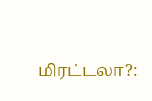மிரட்டலா?: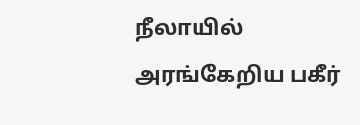நீலாயில் அரங்கேறிய பகீர்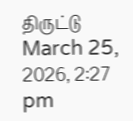திருட்டு
March 25, 2026, 2:27 pm